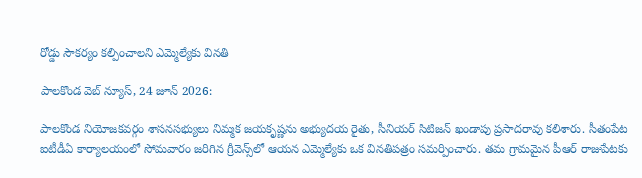రోడ్డు సౌకర్యం కల్పించాలని ఎమ్మెల్యేకు వినతి

పాలకొండ వెబ్ న్యూస్, 24 జూన్ 2026:

పాలకొండ నియోజకవర్గం శాసనసభ్యులు నిమ్మక జయకృష్ణను అభ్యుదయ రైతు, సీనియర్ సిటిజన్ ఖండాపు ప్రసాదరావు కలిశారు. సీతంపేట ఐటీడీఏ కార్యాలయంలో సోమవారం జరిగిన గ్రీవెన్స్‌లో ఆయన ఎమ్మెల్యేకు ఒక వినతిపత్రం సమర్పించారు. తమ గ్రామమైన పీఆర్ రాజుపేటకు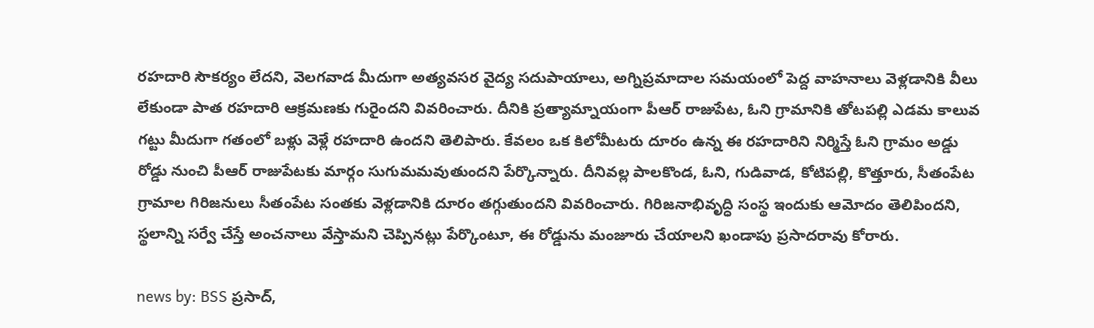రహదారి సౌకర్యం లేదని, వెలగవాడ మీదుగా అత్యవసర వైద్య సదుపాయాలు, అగ్నిప్రమాదాల సమయంలో పెద్ద వాహనాలు వెళ్లడానికి వీలు లేకుండా పాత రహదారి ఆక్రమణకు గురైందని వివరించారు. దీనికి ప్రత్యామ్నాయంగా పీఆర్ రాజుపేట, ఓని గ్రామానికి తోటపల్లి ఎడమ కాలువ గట్టు మీదుగా గతంలో బళ్లు వెళ్లే రహదారి ఉందని తెలిపారు. కేవలం ఒక కిలోమీటరు దూరం ఉన్న ఈ రహదారిని నిర్మిస్తే ఓని గ్రామం అడ్డు రోడ్డు నుంచి పీఆర్ రాజుపేటకు మార్గం సుగుమమవుతుందని పేర్కొన్నారు. దీనివల్ల పాలకొండ, ఓని, గుడివాడ, కోటిపల్లి, కొత్తూరు, సీతంపేట గ్రామాల గిరిజనులు సీతంపేట సంతకు వెళ్లడానికి దూరం తగ్గుతుందని వివరించారు. గిరిజనాభివృద్ధి సంస్థ ఇందుకు ఆమోదం తెలిపిందని, స్థలాన్ని సర్వే చేస్తే అంచనాలు వేస్తామని చెప్పినట్లు పేర్కొంటూ, ఈ రోడ్డును మంజూరు చేయాలని ఖండాపు ప్రసాదరావు కోరారు.

news by: BSS ప్రసాద్,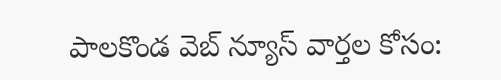పాలకొండ వెబ్ న్యూస్ వార్తల కోసం: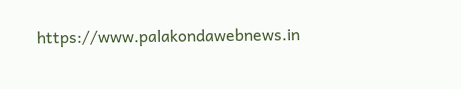https://www.palakondawebnews.in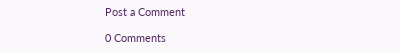Post a Comment

0 Comments